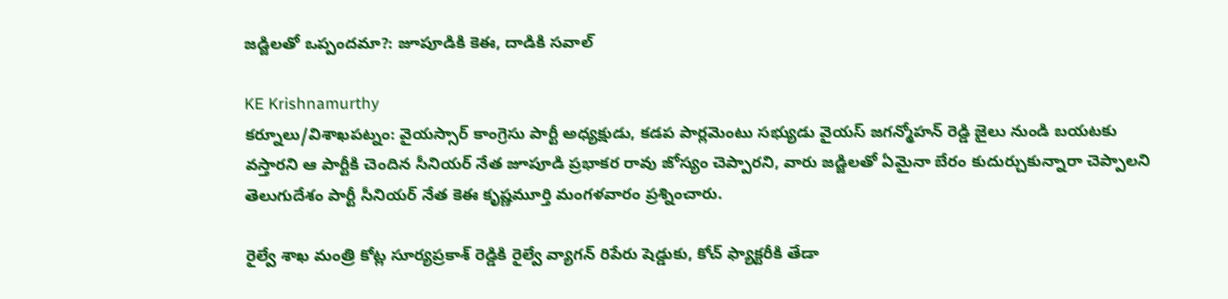జడ్జిలతో ఒప్పందమా?: జూపూడికి కెఈ, దాడికి సవాల్

KE Krishnamurthy
కర్నూలు/విశాఖపట్నం: వైయస్సార్ కాంగ్రెసు పార్టీ అధ్యక్షుడు, కడప పార్లమెంటు సభ్యుడు వైయస్ జగన్మోహన్ రెడ్డి జైలు నుండి బయటకు వస్తారని ఆ పార్టీకి చెందిన సీనియర్ నేత జూపూడి ప్రభాకర రావు జోస్యం చెప్పారని, వారు జడ్జిలతో ఏమైనా బేరం కుదుర్చుకున్నారా చెప్పాలని తెలుగుదేశం పార్టీ సీనియర్ నేత కెఈ కృష్ణమూర్తి మంగళవారం ప్రశ్నించారు.

రైల్వే శాఖ మంత్రి కోట్ల సూర్యప్రకాశ్ రెడ్డికి రైల్వే వ్యాగన్ రిపేరు షెడ్డుకు, కోచ్ ఫ్యాక్టరీకి తేడా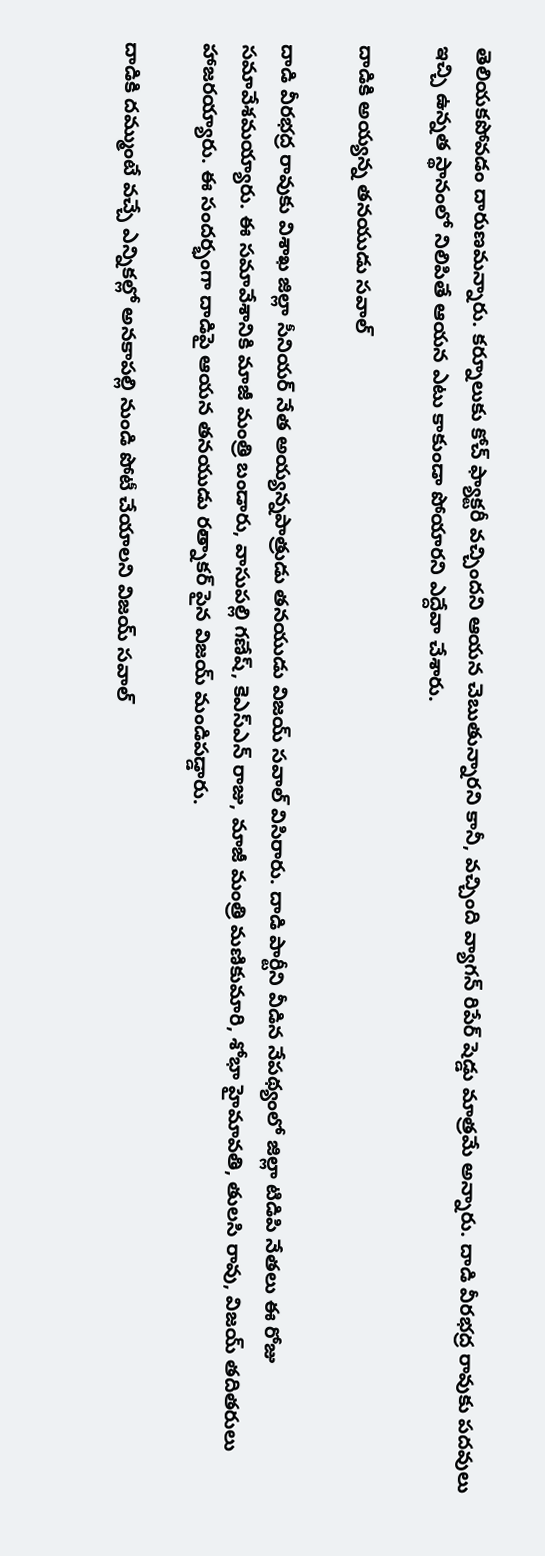తెలియకపోవడం దారుణమన్నారు. కర్నూలుకు కోచ్ ఫ్యాక్టరీ వచ్చిందని ఆయన చెబుతున్నారని కానీ, వచ్చింది వ్యాగన్ రిపేర్ షెడ్డు మాత్రమే అన్నారు. దాడి వీరభద్ర రావుకు పదవులు ఇచ్చి ఉన్నత స్థానంలో నిలిపితే ఆయన ఎటు కాకుండా పోయారని ఎద్దేవా చేశారు.

దాడికి అయ్యన్న తనయుడు సవాల్

దాడి వీరభద్ర రావుకు విశాఖ జిల్లా సీనియర్ నేత అయ్యన్నపాత్రుడు తనయుడు విజయ్ సవాల్ విసిరారు. దాడి పార్టీని వీడిన నేపథ్యంలో జిల్లా టిడిపి నేతలు ఈ రోజు సమావేశమయ్యారు. ఈ సమావేశానికి మాజీ మంత్రి బండారు, వాసుపల్లి గణేష్, కెఎస్ఎన్ రాజు, మాజీ మంత్రి మణికుమారి, శోభా హైమావతి, తులసి రావు, విజయ్ తదితరులు హాజరయ్యారు. ఈ సందర్భంగా దాడిపై ఆయన తనయుడు రత్నాకర్ పైన విజయ్ మండిపడ్డారు.

దాడికి దమ్ముంటే వచ్చే ఎన్నికల్లో అనకాపల్లి నుండి పోటీ చేయాలని విజయ్ సవాల్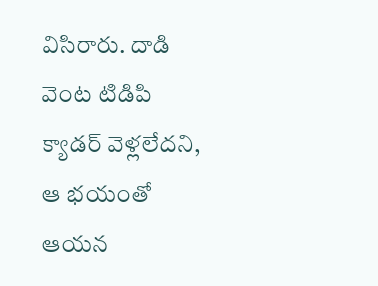విసిరారు. దాడి వెంట టిడిపి క్యాడర్ వెళ్లలేదని, ఆ భయంతో ఆయన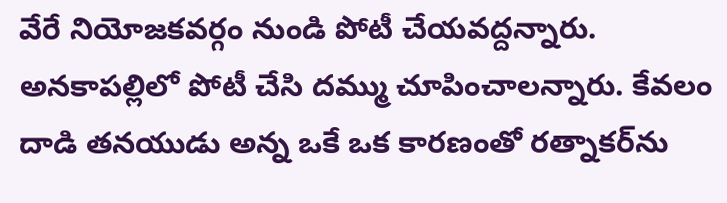వేరే నియోజకవర్గం నుండి పోటీ చేయవద్దన్నారు. అనకాపల్లిలో పోటీ చేసి దమ్ము చూపించాలన్నారు. కేవలం దాడి తనయుడు అన్న ఒకే ఒక కారణంతో రత్నాకర్‌ను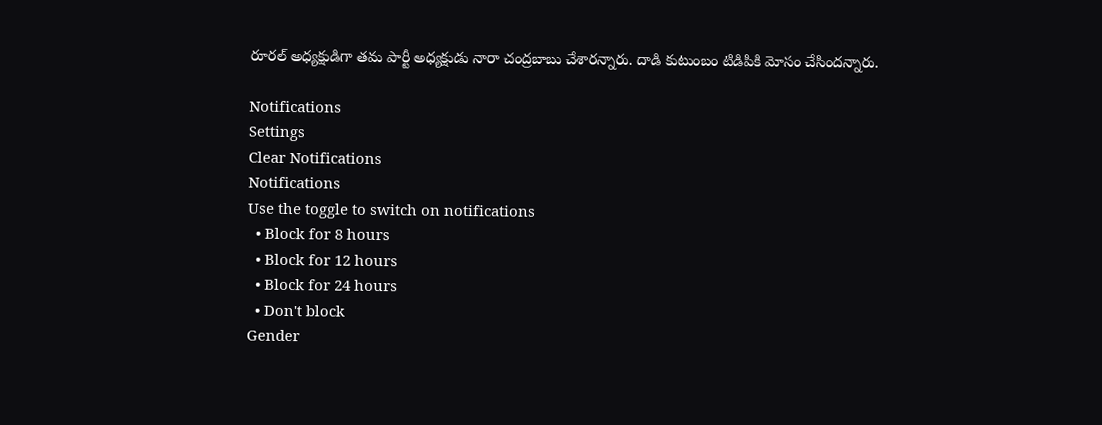రూరల్ అధ్యక్షుడిగా తమ పార్టీ అధ్యక్షుడు నారా చంద్రబాబు చేశారన్నారు. దాడి కుటుంబం టిడిపికి మోసం చేసిందన్నారు.

Notifications
Settings
Clear Notifications
Notifications
Use the toggle to switch on notifications
  • Block for 8 hours
  • Block for 12 hours
  • Block for 24 hours
  • Don't block
Gender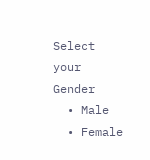Select your Gender
  • Male
  • Female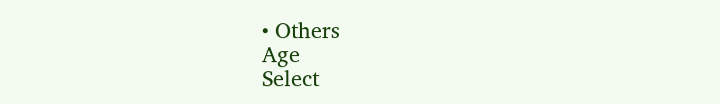• Others
Age
Select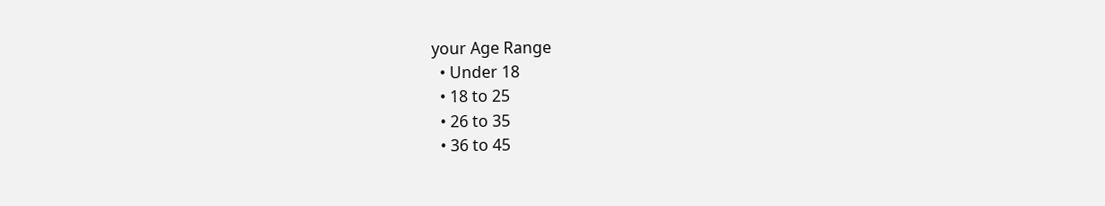your Age Range
  • Under 18
  • 18 to 25
  • 26 to 35
  • 36 to 45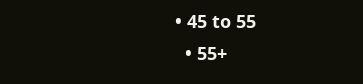• 45 to 55
  • 55+